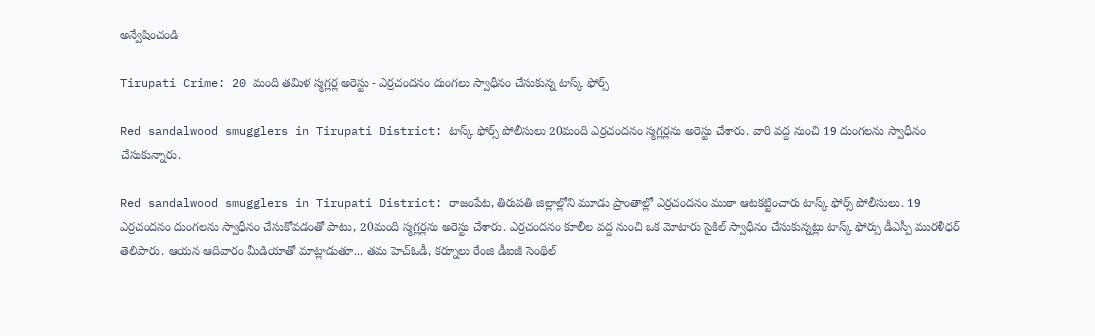అన్వేషించండి

Tirupati Crime: 20 మంది తమిళ స్మగ్లర్ల అరెస్టు - ఎర్రచందనం దుంగలు స్వాధీనం చేసుకున్న టాస్క్ ఫోర్స్

Red sandalwood smugglers in Tirupati District: టాస్క్ ఫోర్స్ పోలీసులు 20మంది ఎర్రచందనం స్మగ్లర్లను అరెస్టు చేశారు. వారి వద్ద నుంచి 19 దుంగలను స్వాధీనం చేసుకున్నారు.

Red sandalwood smugglers in Tirupati District: రాజంపేట, తిరుపతి జిల్లాల్లోని మూడు ప్రాంతాల్లో ఎర్రచందనం ముఠా ఆటకట్టించారు టాస్క్ ఫోర్స్ పోలీసులు. 19 ఎర్రచందనం దుంగలను స్వాధీనం చేసుకోవడంతో పాటు, 20మంది స్మగ్లర్లను అరెస్టు చేశారు. ఎర్రచందనం కూలీల వద్ద నుంచి ఒక మోటారు సైకిల్ స్వాధీనం చేసుకున్నట్లు టాస్క్ ఫోర్సు డీఎస్పీ మురళీధర్ తెలిపారు. ఆయన ఆదివారం మీడియాతో మాట్లాడుతూ... తమ హెచ్ఓడీ, కర్నూలు రేంజి డీఐజీ సెంథిల్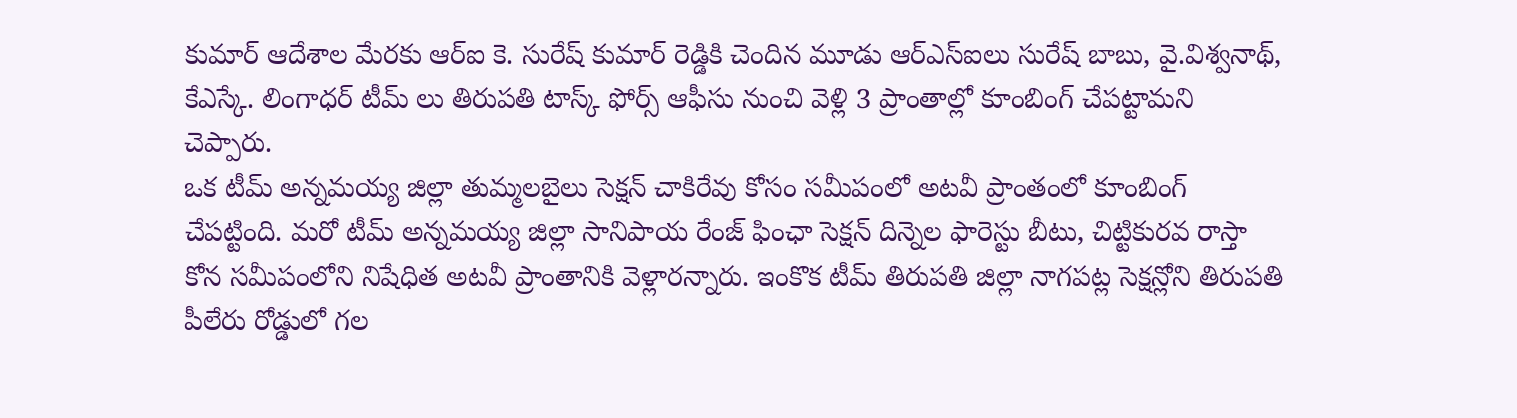కుమార్ ఆదేశాల మేరకు ఆర్ఐ కె. సురేష్ కుమార్ రెడ్డికి చెందిన మూడు ఆర్ఎస్ఐలు సురేష్ బాబు, వై.విశ్వనాథ్, కేఎస్కే. లింగాధర్ టీమ్ లు తిరుపతి టాస్క్ ఫోర్స్ ఆఫీసు నుంచి వెళ్లి 3 ప్రాంతాల్లో కూంబింగ్ చేపట్టామని చెప్పారు.
ఒక టీమ్ అన్నమయ్య జిల్లా తుమ్మలబైలు సెక్షన్ చాకిరేవు కోసం సమీపంలో అటవీ ప్రాంతంలో కూంబింగ్ చేపట్టింది. మరో టీమ్ అన్నమయ్య జిల్లా సానిపాయ రేంజ్ ఫింఛా సెక్షన్ దిన్నెల ఫారెస్టు బీటు, చిట్టికురవ రాస్తా కోన సమీపంలోని నిషేధిత అటవీ ప్రాంతానికి వెళ్లారన్నారు. ఇంకొక టీమ్ తిరుపతి జిల్లా నాగపట్ల సెక్షన్లోని తిరుపతి పీలేరు రోడ్డులో గల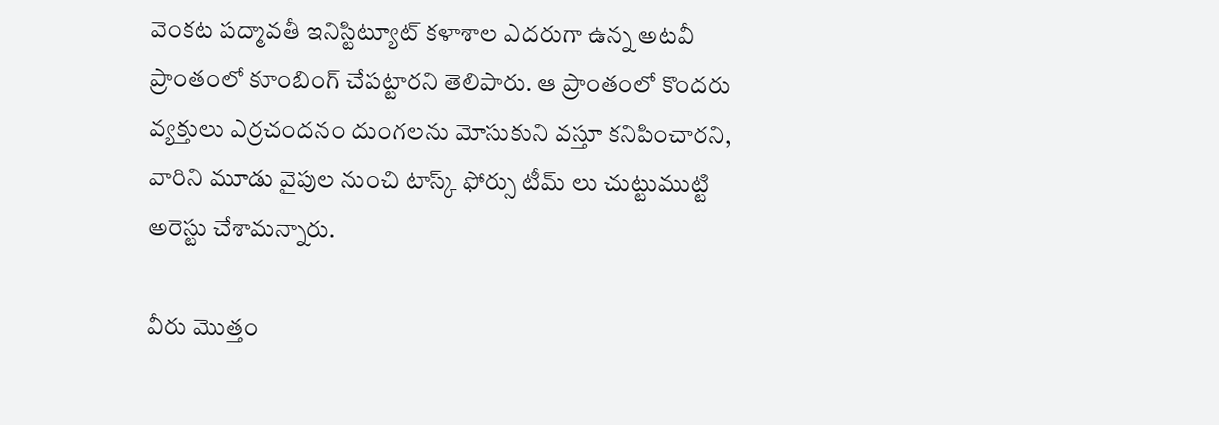వెంకట పద్మావతీ ఇనిస్టిట్యూట్ కళాశాల ఎదరుగా ఉన్న అటవీ ప్రాంతంలో కూంబింగ్ చేపట్టారని తెలిపారు. ఆ ప్రాంతంలో కొందరు వ్యక్తులు ఎర్రచందనం దుంగలను మోసుకుని వస్తూ కనిపించారని, వారిని మూడు వైపుల నుంచి టాస్క్ ఫోర్సు టీమ్ లు చుట్టుముట్టి అరెస్టు చేశామన్నారు.

వీరు మొత్తం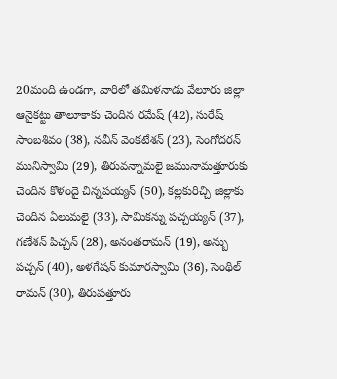20మంది ఉండగా, వారిలో తమిళనాడు వేలూరు జిల్లా ఆనైకట్టు తాలూకాకు చెందిన రమేష్ (42), సురేష్ సాంబశివం (38), నవీన్ వెంకటేశన్ (23), సెంగోదరన్ మునిస్వామి (29), తిరువన్నామలై జమునామత్తూరుకు చెందిన కొళందై చిన్నపయ్యన్ (50), కల్లకురిచ్చి జిల్లాకు చెందిన ఏలుమలై (33), సామికన్ను పచ్చయ్యన్ (37), గణేశన్ పిచ్చన్ (28), అనంతరామన్ (19), అన్బు పచ్చన్ (40), అళగేషన్ కుమారస్వామి (36), సెంథిల్ రామన్ (30), తిరుపత్తూరు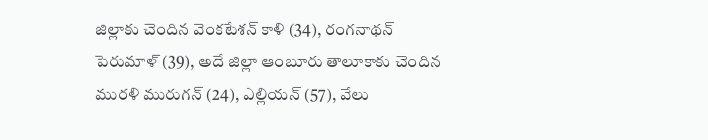జిల్లాకు చెందిన వెంకటేశన్ కాళి (34), రంగనాథన్ పెరుమాళ్ (39), అదే జిల్లా ఆంబూరు తాలూకాకు చెందిన మురళి మురుగన్ (24), ఎల్లియన్ (57), వేలు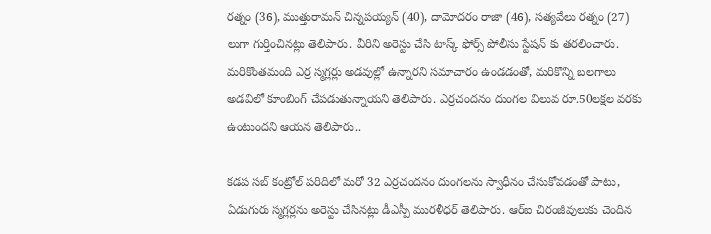రత్నం (36), ముత్తురామన్ చిన్నపయ్యన్ (40), దామోదరం రాజా (46), సత్యవేలు రత్నం (27) లుగా గుర్తించినట్లు తెలిపారు. వీరిని అరెస్టు చేసి టాస్క్ ఫోర్స్ పోలీసు స్టేషన్ కు తరలించారు. మరికొంతమంది ఎర్ర స్మగ్లర్లు అడవుల్లో ఉన్నారని సమాచారం ఉండడంతో, మరికొన్ని బలగాలు అడవిలో కూంబింగ్ చేపడుతున్నాయని తెలిపారు. ఎర్రచందనం దుంగల విలువ రూ.50లక్షల వరకు ఉంటుందని ఆయన తెలిపారు..

కడప సబ్ కంట్రోల్ పరిదిలో మరో 32 ఎర్రచందనం దుంగలను స్వాధీనం చేసుకోవడంతో పాటు, ఏడుగురు స్మగ్లర్లను అరెస్టు చేసినట్లు డీఎస్పీ మురళీధర్ తెలిపారు. ఆర్ఐ చిరంజీవులుకు చెందిన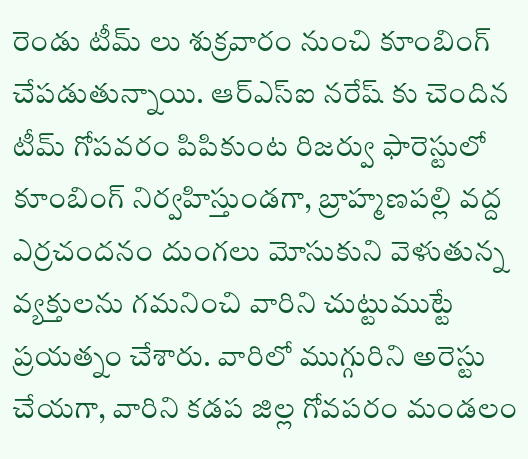రెండు టీమ్ లు శుక్రవారం నుంచి కూంబింగ్ చేపడుతున్నాయి. ఆర్ఎస్ఐ నరేష్ కు చెందిన టీమ్ గోపవరం పిపికుంట రిజర్వు ఫారెస్టులో కూంబింగ్ నిర్వహిస్తుండగా, బ్రాహ్మణపల్లి వద్ద ఎర్రచందనం దుంగలు మోసుకుని వెళుతున్న వ్యక్తులను గమనించి వారిని చుట్టుముట్టే ప్రయత్నం చేశారు. వారిలో ముగ్గురిని అరెస్టు చేయగా, వారిని కడప జిల్ల గోవపరం మండలం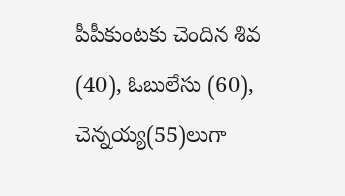పీపీకుంటకు చెందిన శివ (40), ఓబులేసు (60), చెన్నయ్య(55)లుగా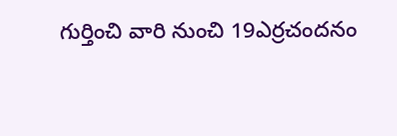గుర్తించి వారి నుంచి 19ఎర్రచందనం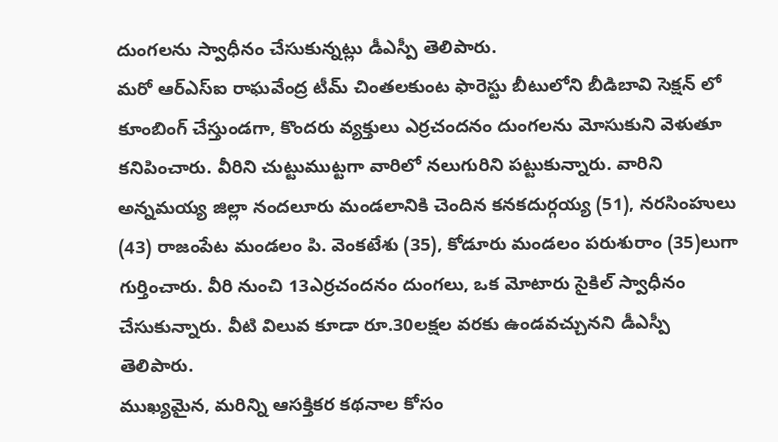దుంగలను స్వాధీనం చేసుకున్నట్లు డీఎస్పీ తెలిపారు.
మరో ఆర్ఎస్ఐ రాఘవేంద్ర టీమ్ చింతలకుంట ఫారెస్టు బీటులోని బీడిబావి సెక్షన్ లో కూంబింగ్ చేస్తుండగా, కొందరు వ్యక్తులు ఎర్రచందనం దుంగలను మోసుకుని వెళుతూ కనిపించారు. వీరిని చుట్టుముట్టగా వారిలో నలుగురిని పట్టుకున్నారు. వారిని అన్నమయ్య జిల్లా నందలూరు మండలానికి చెందిన కనకదుర్గయ్య (51), నరసింహులు (43) రాజంపేట మండలం పి. వెంకటేశు (35), కోడూరు మండలం పరుశురాం (35)లుగా గుర్తించారు. వీరి నుంచి 13ఎర్రచందనం దుంగలు, ఒక మోటారు సైకిల్ స్వాధీనం చేసుకున్నారు. వీటి విలువ కూడా రూ.30లక్షల వరకు ఉండవచ్చునని డీఎస్పీ తెలిపారు.
ముఖ్యమైన, మరిన్ని ఆసక్తికర కథనాల కోసం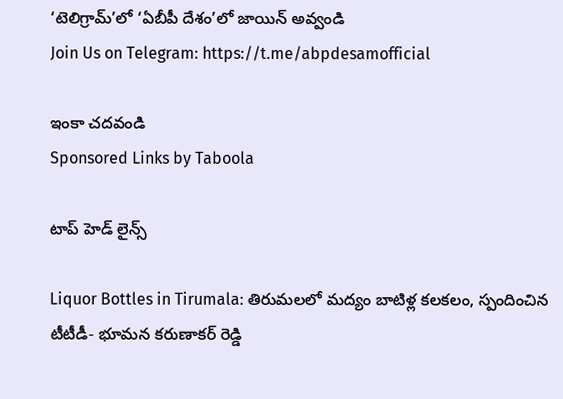‘టెలిగ్రామ్’లో ‘ఏబీపీ దేశం’లో జాయిన్ అవ్వండి
Join Us on Telegram: https://t.me/abpdesamofficial

ఇంకా చదవండి
Sponsored Links by Taboola

టాప్ హెడ్ లైన్స్

Liquor Bottles in Tirumala: తిరుమలలో మద్యం బాటిళ్ల కలకలం, స్పందించిన టీటీడీ- భూమన కరుణాకర్ రెడ్డి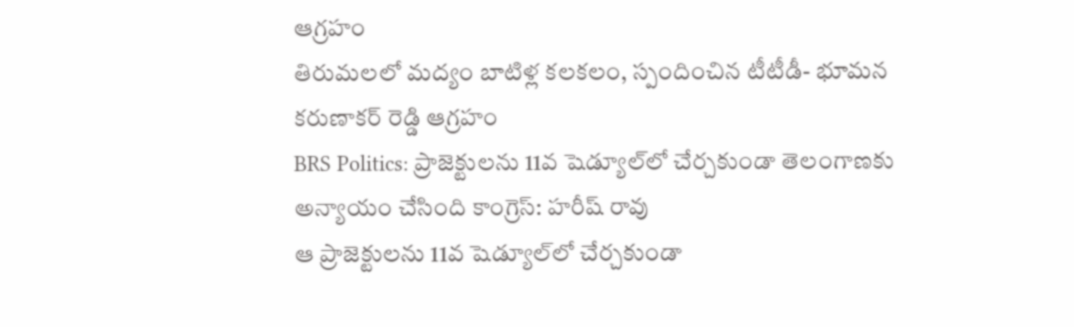ఆగ్రహం
తిరుమలలో మద్యం బాటిళ్ల కలకలం, స్పందించిన టీటీడీ- భూమన కరుణాకర్ రెడ్డి ఆగ్రహం
BRS Politics: ప్రాజెక్టులను 11వ షెడ్యూల్‌లో చేర్చకుండా తెలంగాణకు అన్యాయం చేసింది కాంగ్రెస్: హరీష్ రావు
ఆ ప్రాజెక్టులను 11వ షెడ్యూల్‌లో చేర్చకుండా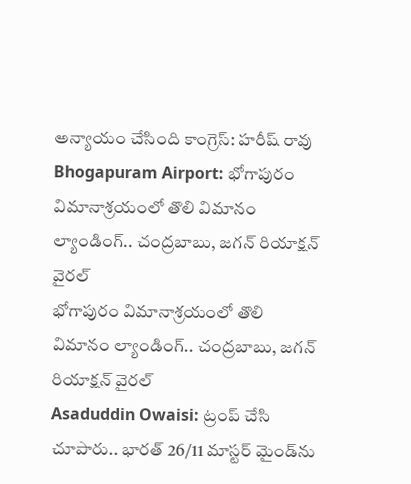అన్యాయం చేసింది కాంగ్రెస్: హరీష్ రావు
Bhogapuram Airport: భోగాపురం విమానాశ్రయంలో తొలి విమానం ల్యాండింగ్.. చంద్రబాబు, జగన్ రియాక్షన్ వైరల్
భోగాపురం విమానాశ్రయంలో తొలి విమానం ల్యాండింగ్.. చంద్రబాబు, జగన్ రియాక్షన్ వైరల్
Asaduddin Owaisi: ట్రంప్ చేసి చూపారు.. భారత్ 26/11 మాస్టర్ మైండ్‌ను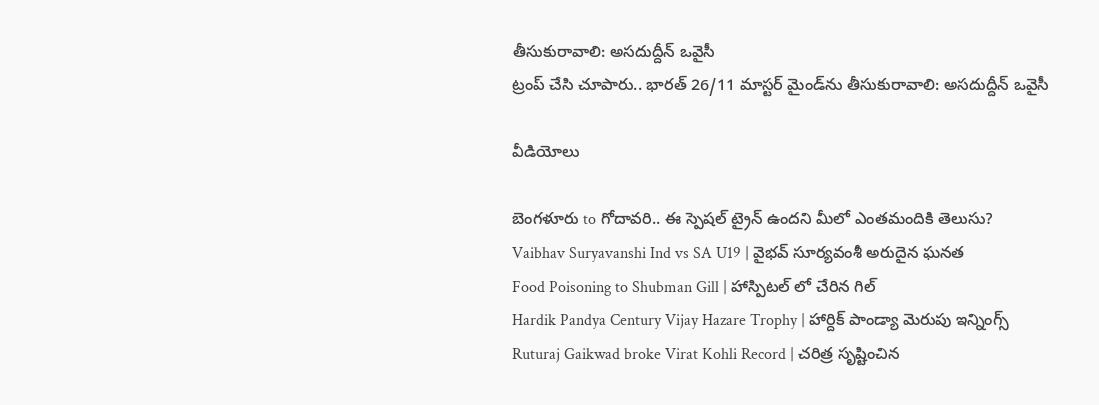తీసుకురావాలి: అసదుద్దీన్ ఒవైసీ
ట్రంప్ చేసి చూపారు.. భారత్ 26/11 మాస్టర్ మైండ్‌ను తీసుకురావాలి: అసదుద్దీన్ ఒవైసీ

వీడియోలు

బెంగళూరు to గోదావరి.. ఈ స్పెషల్ ట్రైన్ ఉందని మీలో ఎంతమందికి తెలుసు?
Vaibhav Suryavanshi Ind vs SA U19 | వైభవ్ సూర్యవంశీ అరుదైన ఘనత
Food Poisoning to Shubman Gill | హాస్పిటల్ లో చేరిన గిల్
Hardik Pandya Century Vijay Hazare Trophy | హార్దిక్ పాండ్యా మెరుపు ఇన్నింగ్స్
Ruturaj Gaikwad broke Virat Kohli Record | చరిత్ర సృష్టించిన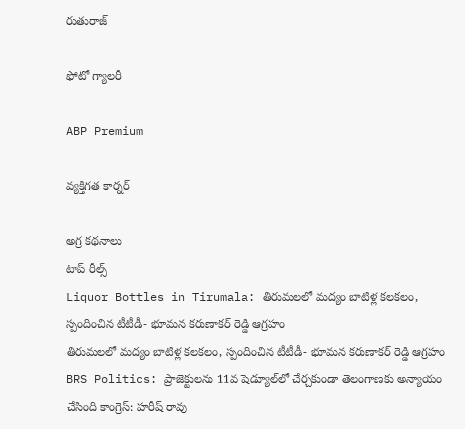రుతురాజ్

ఫోటో గ్యాలరీ

ABP Premium

వ్యక్తిగత కార్నర్

అగ్ర కథనాలు
టాప్ రీల్స్
Liquor Bottles in Tirumala: తిరుమలలో మద్యం బాటిళ్ల కలకలం, స్పందించిన టీటీడీ- భూమన కరుణాకర్ రెడ్డి ఆగ్రహం
తిరుమలలో మద్యం బాటిళ్ల కలకలం, స్పందించిన టీటీడీ- భూమన కరుణాకర్ రెడ్డి ఆగ్రహం
BRS Politics: ప్రాజెక్టులను 11వ షెడ్యూల్‌లో చేర్చకుండా తెలంగాణకు అన్యాయం చేసింది కాంగ్రెస్: హరీష్ రావు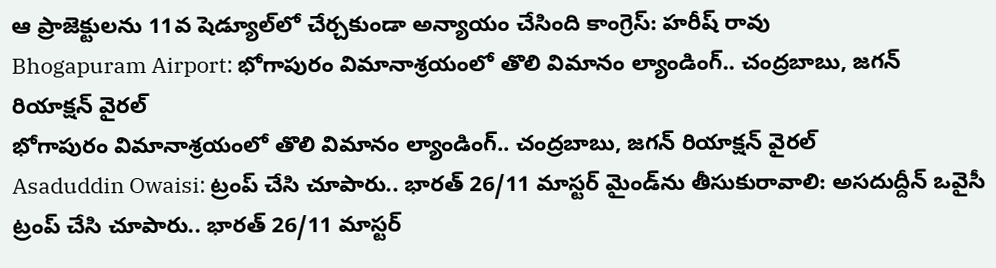ఆ ప్రాజెక్టులను 11వ షెడ్యూల్‌లో చేర్చకుండా అన్యాయం చేసింది కాంగ్రెస్: హరీష్ రావు
Bhogapuram Airport: భోగాపురం విమానాశ్రయంలో తొలి విమానం ల్యాండింగ్.. చంద్రబాబు, జగన్ రియాక్షన్ వైరల్
భోగాపురం విమానాశ్రయంలో తొలి విమానం ల్యాండింగ్.. చంద్రబాబు, జగన్ రియాక్షన్ వైరల్
Asaduddin Owaisi: ట్రంప్ చేసి చూపారు.. భారత్ 26/11 మాస్టర్ మైండ్‌ను తీసుకురావాలి: అసదుద్దీన్ ఒవైసీ
ట్రంప్ చేసి చూపారు.. భారత్ 26/11 మాస్టర్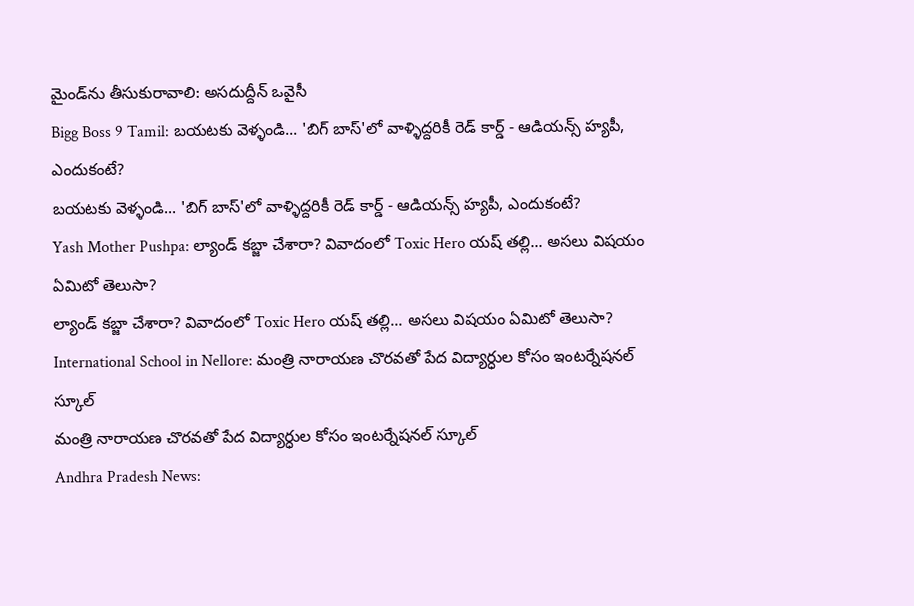మైండ్‌ను తీసుకురావాలి: అసదుద్దీన్ ఒవైసీ
Bigg Boss 9 Tamil: బయటకు వెళ్ళండి... 'బిగ్ బాస్'లో వాళ్ళిద్దరికీ రెడ్ కార్డ్ - ఆడియన్స్‌ హ్యపీ, ఎందుకంటే?
బయటకు వెళ్ళండి... 'బిగ్ బాస్'లో వాళ్ళిద్దరికీ రెడ్ కార్డ్ - ఆడియన్స్‌ హ్యపీ, ఎందుకంటే?
Yash Mother Pushpa: ల్యాండ్ కబ్జా చేశారా? వివాదంలో Toxic Hero యష్ తల్లి... అసలు విషయం ఏమిటో తెలుసా?
ల్యాండ్ కబ్జా చేశారా? వివాదంలో Toxic Hero యష్ తల్లి... అసలు విషయం ఏమిటో తెలుసా?
International School in Nellore: మంత్రి నారాయణ చొరవతో పేద విద్యార్ధుల కోసం ఇంటర్నేషనల్ స్కూల్
మంత్రి నారాయణ చొరవతో పేద విద్యార్ధుల కోసం ఇంటర్నేషనల్ స్కూల్
Andhra Pradesh News: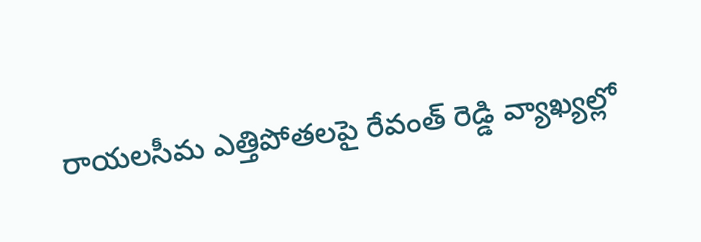రాయలసీమ ఎత్తిపోతలపై రేవంత్ రెడ్డి వ్యాఖ్యల్లో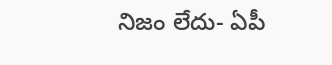నిజం లేదు- ఏపీ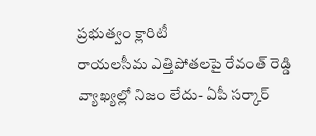ప్రభుత్వం క్లారిటీ
రాయలసీమ ఎత్తిపోతలపై రేవంత్ రెడ్డి వ్యాఖ్యల్లో నిజం లేదు- ఏపీ సర్కార్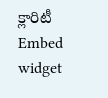క్లారిటీ
Embed widget